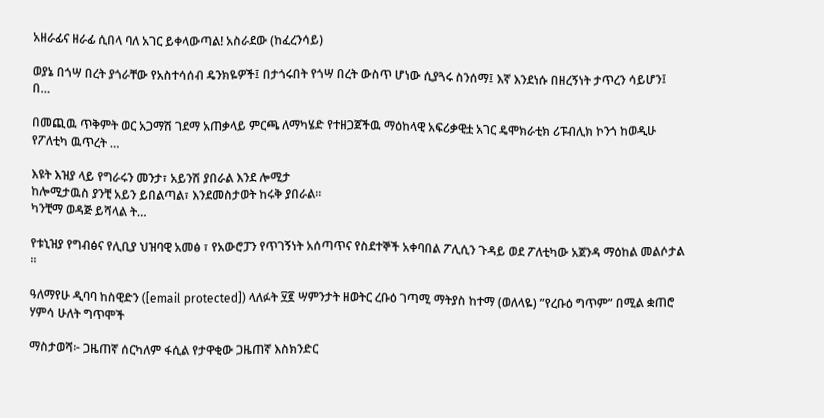አዘራፊና ዘራፊ ሲበላ ባለ አገር ይቀላውጣል! አስራደው (ከፈረንሳይ)

ወያኔ በጎሣ በረት ያጎራቸው የአስተሳሰብ ዴንክዬዎች፤ በታጎሩበት የጎሣ በረት ውስጥ ሆነው ሲያጓሩ ስንሰማ፤ እኛ እንደነሱ በዘረኝነት ታጥረን ሳይሆን፤ በ…

በመጪዉ ጥቅምት ወር አጋማሽ ገደማ አጠቃላይ ምርጫ ለማካሄድ የተዘጋጀችዉ ማዕከላዊ አፍሪቃዊቷ አገር ዴሞክራቲክ ሪፑብሊክ ኮንጎ ከወዲሁ የፖለቲካ ዉጥረት …

እዩት እዝያ ላይ የግራሩን መንታ፣ አይንሽ ያበራል እንደ ሎሚታ
ከሎሚታዉስ ያንቺ አይን ይበልጣል፣ እንደመስታወት ከሩቅ ያበራል።
ካንቺማ ወዳጅ ይሻላል ት…

የቱኒዝያ የግብፅና የሊቢያ ህዝባዊ አመፅ ፣ የአውሮፓን የጥገኝነት አሰጣጥና የስደተኞች አቀባበል ፖሊሲን ጉዳይ ወደ ፖለቲካው አጀንዳ ማዕከል መልሶታል ።

ዓለማየሁ ዲባባ ከስዊድን ([email protected]) ላለፉት ፶፪ ሣምንታት ዘወትር ረቡዕ ገጣሚ ማትያስ ከተማ (ወለላዬ) ”የረቡዕ ግጥም” በሚል ቋጠሮ ሃምሳ ሁለት ግጥሞች

ማስታወሻ፦ ጋዜጠኛ ሰርካለም ፋሲል የታዋቂው ጋዜጠኛ እስክንድር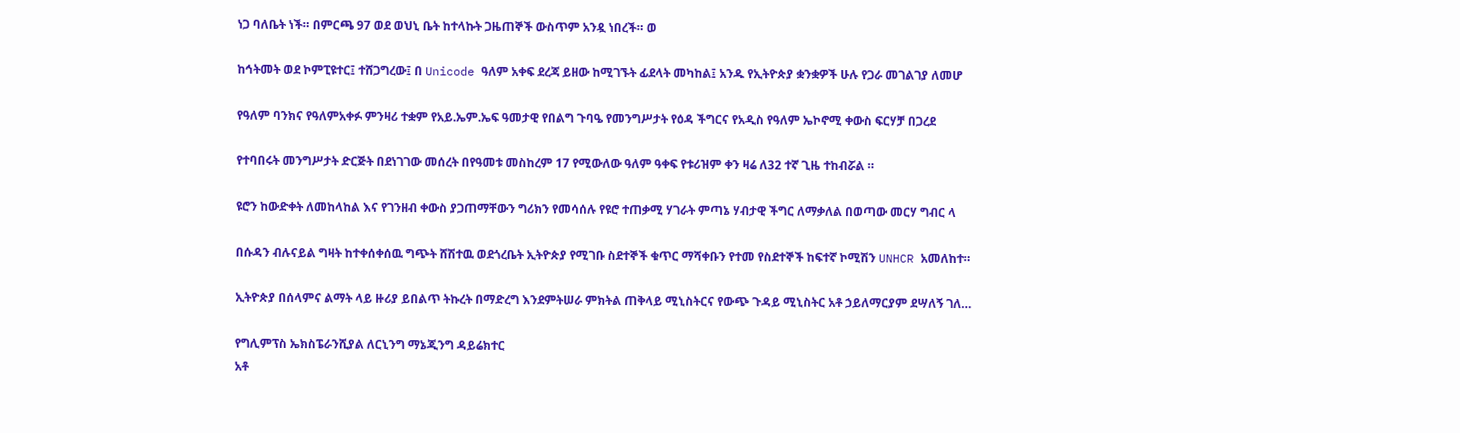ነጋ ባለቤት ነች። በምርጫ 97 ወደ ወህኒ ቤት ከተላኩት ጋዜጠኞች ውስጥም አንዷ ነበረች። ወ

ከኅትመት ወደ ኮምፒዩተር፤ ተሸጋግረው፤ በ Unicode ዓለም አቀፍ ደረጃ ይዘው ከሚገኙት ፊደላት መካከል፤ አንዱ የኢትዮጵያ ቋንቋዎች ሁሉ የጋራ መገልገያ ለመሆ

የዓለም ባንክና የዓለምአቀፉ ምንዛሪ ተቋም የአይ.ኤም.ኤፍ ዓመታዊ የበልግ ጉባዔ የመንግሥታት የዕዳ ችግርና የአዲስ የዓለም ኤኮኖሚ ቀውስ ፍርሃቻ በጋረደ

የተባበሩት መንግሥታት ድርጅት በደነገገው መሰረት በየዓመቱ መስከረም 17 የሚውለው ዓለም ዓቀፍ የቱሪዝም ቀን ዛሬ ለ32 ተኛ ጊዜ ተከብሯል ።

ዩሮን ከውድቀት ለመከላከል እና የገንዘብ ቀውስ ያጋጠማቸውን ግሪክን የመሳሰሉ የዩሮ ተጠቃሚ ሃገራት ምጣኔ ሃብታዊ ችግር ለማቃለል በወጣው መርሃ ግብር ላ

በሱዳን ብሉናይል ግዛት ከተቀሰቀሰዉ ግጭት ሸሽተዉ ወደጎረቤት ኢትዮጵያ የሚገቡ ስደተኞች ቁጥር ማሻቀቡን የተመ የስደተኞች ከፍተኛ ኮሚሽን UNHCR አመለከተ።

ኢትዮጵያ በሰላምና ልማት ላይ ዙሪያ ይበልጥ ትኩረት በማድረግ እንደምትሠራ ምክትል ጠቅላይ ሚኒስትርና የውጭ ጉዳይ ሚኒስትር አቶ ኃይለማርያም ደሣለኝ ገለ…

የግሊምፕስ ኤክስፔራንሺያል ለርኒንግ ማኔጂንግ ዳይሬክተር
አቶ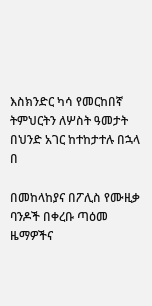እስክንድር ካሳ የመርከበኛ ትምህርትን ለሦስት ዓመታት በህንድ አገር ከተከታተሉ በኋላ በ

በመከላከያና በፖሊስ የሙዚቃ ባንዶች በቀረቡ ጣዕመ ዜማዎችና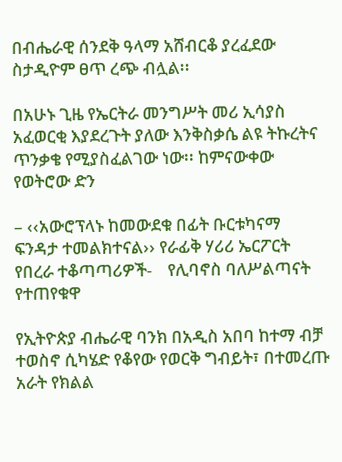በብሔራዊ ሰንደቅ ዓላማ አሸብርቆ ያረፈደው ስታዲዮም ፀጥ ረጭ ብሏል፡፡

በአሁኑ ጊዜ የኤርትራ መንግሥት መሪ ኢሳያስ አፈወርቂ እያደረጉት ያለው እንቅስቃሴ ልዩ ትኩረትና ጥንቃቄ የሚያስፈልገው ነው፡፡ ከምናውቀው የወትሮው ድን

– ‹‹አውሮፕላኑ ከመውደቁ በፊት ቡርቱካናማ ፍንዳታ ተመልክተናል›› የራፊቅ ሃሪሪ ኤርፖርት የበረራ ተቆጣጣሪዎች-    የሊባኖስ ባለሥልጣናት የተጠየቁዋ

የኢትዮጵያ ብሔራዊ ባንክ በአዲስ አበባ ከተማ ብቻ ተወስኖ ሲካሄድ የቆየው የወርቅ ግብይት፣ በተመረጡ አራት የክልል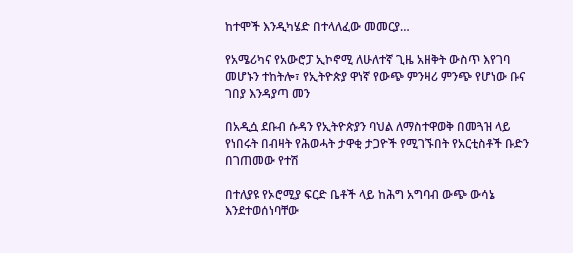ከተሞች እንዲካሄድ በተላለፈው መመርያ…

የአሜሪካና የአውሮፓ ኢኮኖሚ ለሁለተኛ ጊዜ አዘቅት ውስጥ እየገባ መሆኑን ተከትሎ፣ የኢትዮጵያ ዋነኛ የውጭ ምንዛሪ ምንጭ የሆነው ቡና ገበያ እንዳያጣ መን

በአዲሷ ደቡብ ሱዳን የኢትዮጵያን ባህል ለማስተዋወቅ በመጓዝ ላይ የነበሩት በብዛት የሕወሓት ታዋቂ ታጋዮች የሚገኙበት የአርቲስቶች ቡድን በገጠመው የተሽ

በተለያዩ የኦሮሚያ ፍርድ ቤቶች ላይ ከሕግ አግባብ ውጭ ውሳኔ እንደተወሰነባቸው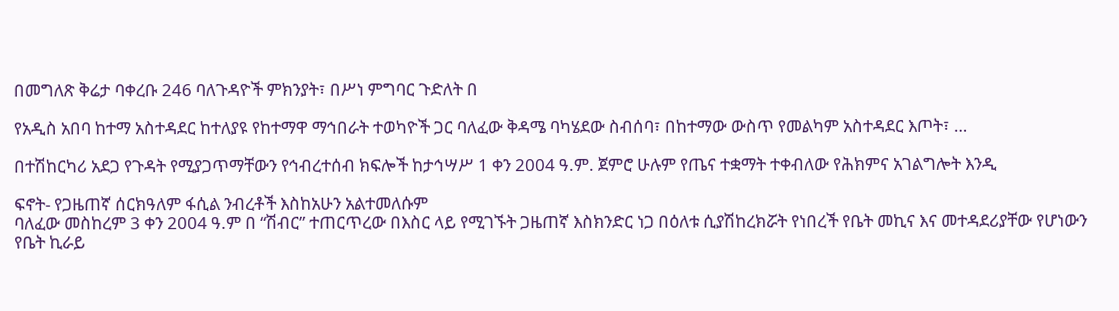በመግለጽ ቅሬታ ባቀረቡ 246 ባለጉዳዮች ምክንያት፣ በሥነ ምግባር ጉድለት በ

የአዲስ አበባ ከተማ አስተዳደር ከተለያዩ የከተማዋ ማኅበራት ተወካዮች ጋር ባለፈው ቅዳሜ ባካሄደው ስብሰባ፣ በከተማው ውስጥ የመልካም አስተዳደር እጦት፣ …

በተሽከርካሪ አደጋ የጉዳት የሚያጋጥማቸውን የኅብረተሰብ ክፍሎች ከታኅሣሥ 1 ቀን 2004 ዓ.ም. ጀምሮ ሁሉም የጤና ተቋማት ተቀብለው የሕክምና አገልግሎት እንዲ

ፍኖት- የጋዜጠኛ ሰርክዓለም ፋሲል ንብረቶች እስከአሁን አልተመለሱም
ባለፈው መስከረም 3 ቀን 2004 ዓ.ም በ “ሽብር” ተጠርጥረው በእስር ላይ የሚገኙት ጋዜጠኛ እስክንድር ነጋ በዕለቱ ሲያሽከረክሯት የነበረች የቤት መኪና እና መተዳደሪያቸው የሆነውን የቤት ኪራይ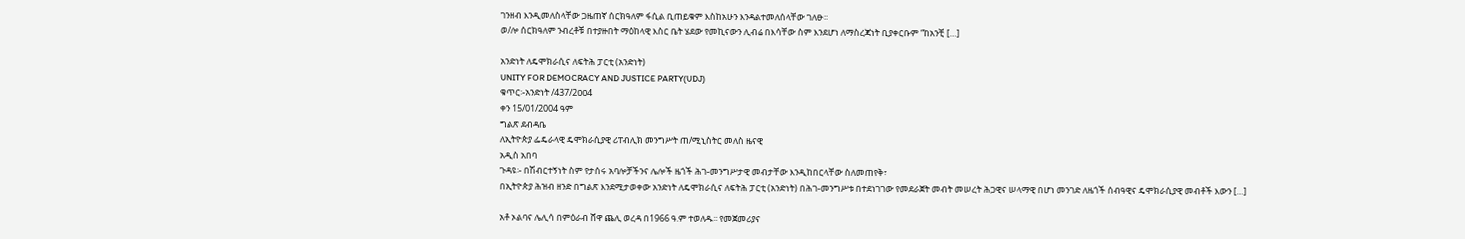ገንዘብ እንዲመለስላቸው ጋዜጠኛ ሰርክዓለም ፋሲል ቢጠይቁም እስከአሁን እንዳልተመለሰላቸው ገለፁ፡፡
ወ/ሎ ሰርክዓለም ንብረቶቹ በተያዙበት ማዕከላዊ እስር ቤት ሄደው የመኪናውን ሊብሬ በእሳቸው ስም እንደሆነ ለማስረጃነት ቢያቀርቡም “ከአንቺ […]

አንድነት ለዴሞክራሲና ለፍትሕ ፓርቲ (አንድነት)
UNITY FOR DEMOCRACY AND JUSTICE PARTY(UDJ)
ቁጥር፡-አንድነት /437/2ዐዐ4
ቀን 15/01/2004 ዓም
ግልጽ ደብዳቤ
ለኢትዮጵያ ፌዴራላዊ ዴሞክራሲያዊ ሪፐብሊክ መንግሥት ጠ/ሚኒስትር መለስ ዜናዊ
አዲስ አበባ
ጉዳዩ፡- በሽብርተኝነት ስም የታሰሩ አባሎቻችንና ሌሎች ዜጎች ሕገ-መንግሥታዊ መብታቸው እንዲከበርላቸው ስለመጠየቅ፣
በኢትዮጵያ ሕዝብ ዘንድ በግልጽ እንደሚታወቀው አንድነት ለዴሞክራሲና ለፍትሕ ፓርቲ (አንድነት) በሕገ-መንግሥቱ በተደነገገው የመደራጀት መብት መሠረት ሕጋዊና ሠላማዊ በሆነ መንገድ ለዜጎች ሰብዓዊና ዴሞክራሲያዊ መብቶች እውን […]

አቶ ኦልባና ሌሊሳ በምዕራብ ሸዋ ጨሊ ወረዳ በ1966 ዓ.ም ተወለዱ፡፡ የመጀመሪያና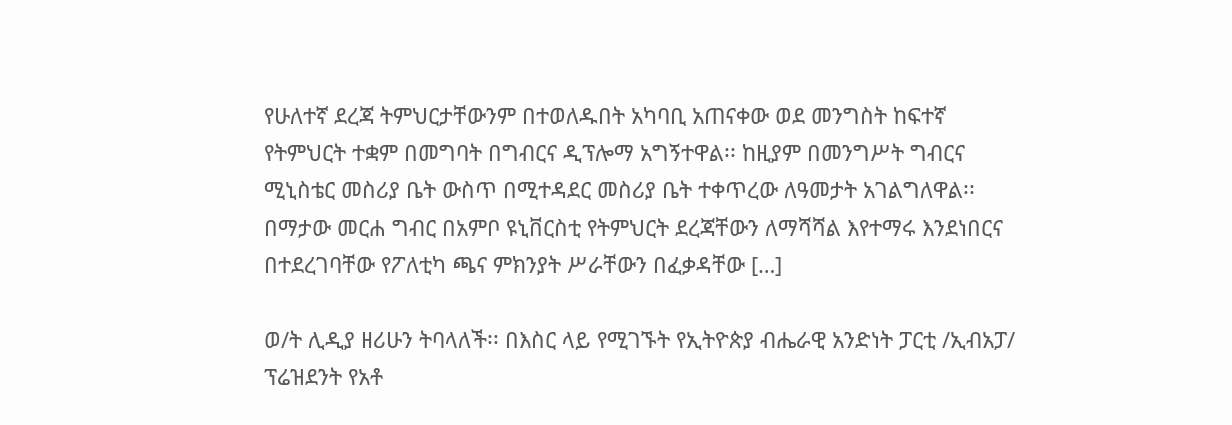የሁለተኛ ደረጃ ትምህርታቸውንም በተወለዱበት አካባቢ አጠናቀው ወደ መንግስት ከፍተኛ የትምህርት ተቋም በመግባት በግብርና ዲፕሎማ አግኝተዋል፡፡ ከዚያም በመንግሥት ግብርና ሚኒስቴር መስሪያ ቤት ውስጥ በሚተዳደር መስሪያ ቤት ተቀጥረው ለዓመታት አገልግለዋል፡፡ በማታው መርሐ ግብር በአምቦ ዩኒቨርስቲ የትምህርት ደረጃቸውን ለማሻሻል እየተማሩ እንደነበርና በተደረገባቸው የፖለቲካ ጫና ምክንያት ሥራቸውን በፈቃዳቸው […]

ወ/ት ሊዲያ ዘሪሁን ትባላለች፡፡ በእስር ላይ የሚገኙት የኢትዮጵያ ብሔራዊ አንድነት ፓርቲ /ኢብአፓ/ ፕሬዝደንት የአቶ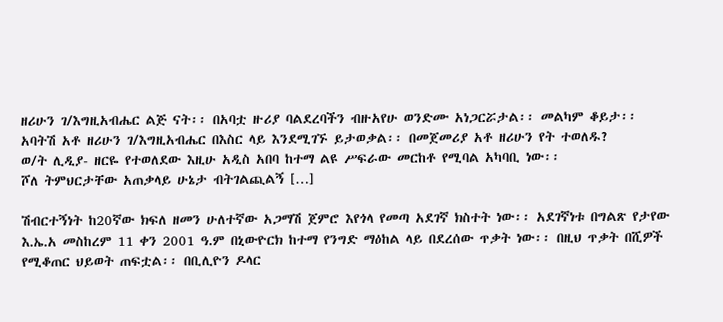ዘሪሁን ገ/እግዚአብሔር ልጅ ናት፡፡ በአባቷ ዙሪያ ባልደረባችን ብዙአየሁ ወንድሙ አነጋርሯታል፡፡ መልካም ቆይታ፡፡
አባትሽ አቶ ዘሪሁን ገ/እግዚአብሔር በእስር ላይ እንደሚገኙ ይታወቃል፡፡ በመጀመሪያ አቶ ዘሪሁን የት ተወለዱ?
ወ/ት ሊዲያ- ዘርዬ የተወለደው እዚሁ አዲስ አበባ ከተማ ልዩ ሥፍራው መርከቶ የሚባል አካባቢ ነው፡፡
ሾለ ትምህርታቸው አጠቃላይ ሁኔታ ብትገልጪልኝ […]

ሽብርተኝነት ከ20ኛው ክፍለ ዘመን ሁለተኛው አጋማሽ ጀምሮ እየጎላ የመጣ አደገኛ ክስተት ነው፡፡ አደገኛነቱ በግልጽ የታየው እ.ኤ.አ መስከረም 11 ቀን 2001 ዓ.ም በኒውዮርክ ከተማ የንግድ ማዕከል ላይ በደረሰው ጥቃት ነው፡፡ በዚህ ጥቃት በሺዎች የሚቆጠር ህይወት ጠፍቷል፡፡ በቢሊዮን ዶላር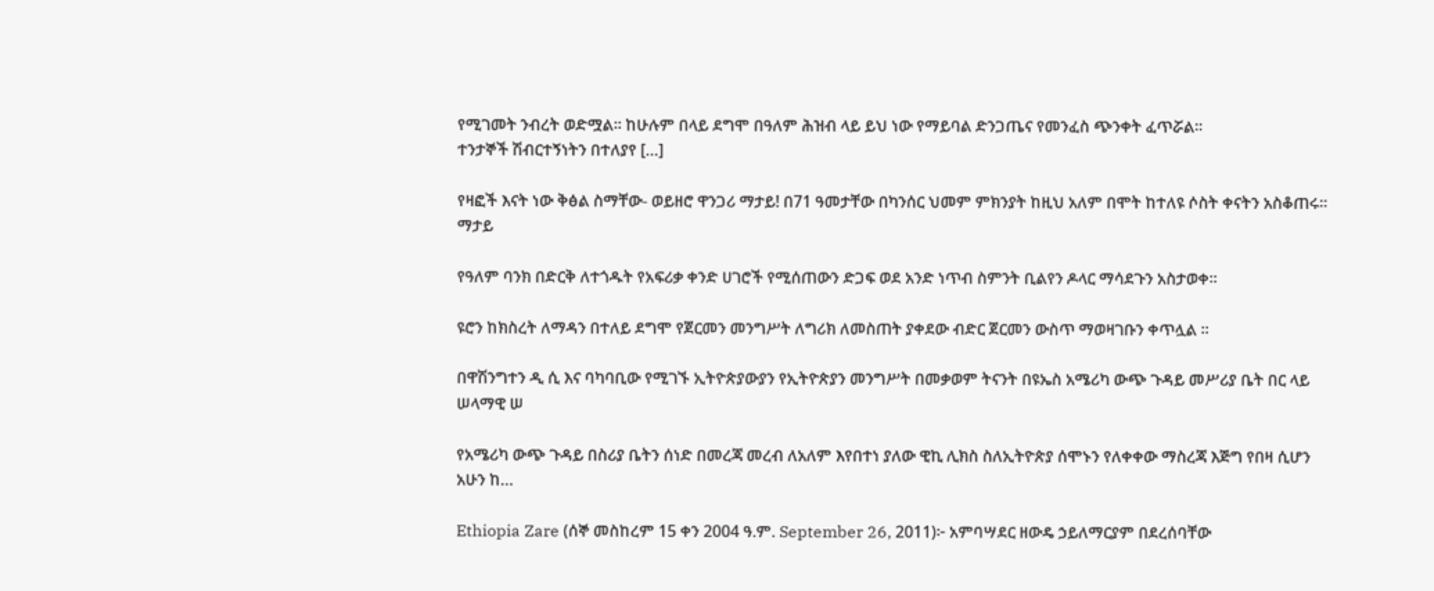የሚገመት ንብረት ወድሟል፡፡ ከሁሉም በላይ ደግሞ በዓለም ሕዝብ ላይ ይህ ነው የማይባል ድንጋጤና የመንፈስ ጭንቀት ፈጥሯል፡፡
ተንታኞች ሽብርተኝነትን በተለያየ […]

የዛፎች እናት ነው ቅፅል ስማቸው- ወይዘሮ ዋንጋሪ ማታይ! በ71 ዓመታቸው በካንሰር ህመም ምክንያት ከዚህ አለም በሞት ከተለዩ ሶስት ቀናትን አስቆጠሩ። ማታይ

የዓለም ባንክ በድርቅ ለተጎዱት የአፍሪቃ ቀንድ ሀገሮች የሚሰጠውን ድጋፍ ወደ አንድ ነጥብ ስምንት ቢልየን ዶላር ማሳደጉን አስታወቀ።

ዩሮን ከክስረት ለማዳን በተለይ ደግሞ የጀርመን መንግሥት ለግሪክ ለመስጠት ያቀደው ብድር ጀርመን ውስጥ ማወዛገቡን ቀጥሏል ።

በዋሽንግተን ዲ ሲ እና ባካባቢው የሚገኙ ኢትዮጵያውያን የኢትዮጵያን መንግሥት በመቃወም ትናንት በዩኤስ አሜሪካ ውጭ ጉዳይ መሥሪያ ቤት በር ላይ ሠላማዊ ሠ

የአሜሪካ ውጭ ጉዳይ በስሪያ ቤትን ሰነድ በመረጃ መረብ ለአለም እየበተነ ያለው ዊኪ ሊክስ ስለኢትዮጵያ ሰሞኑን የለቀቀው ማስረጃ እጅግ የበዛ ሲሆን አሁን ከ…

Ethiopia Zare (ሰኞ መስከረም 15 ቀን 2004 ዓ.ም. September 26, 2011)፦ አምባሣደር ዘውዴ ኃይለማርያም በደረሰባቸው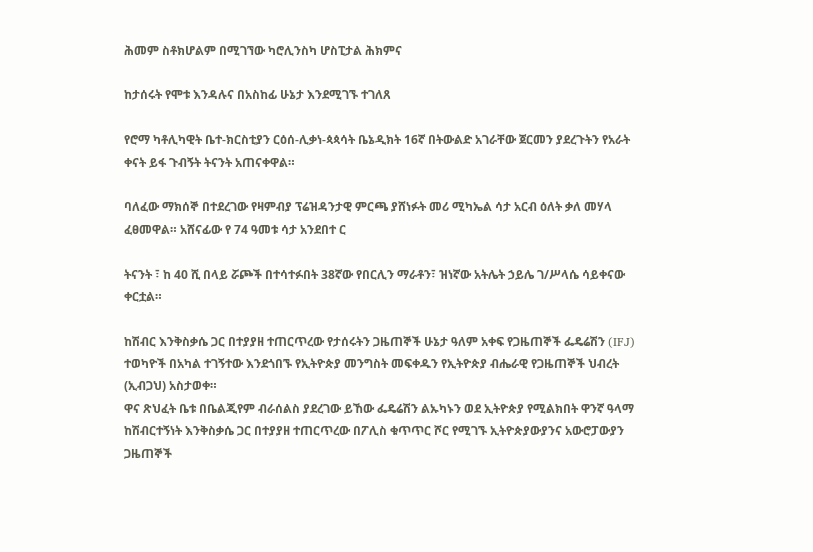ሕመም ስቶክሆልም በሚገኘው ካሮሊንስካ ሆስፒታል ሕክምና

ከታሰሩት የሞቱ እንዳሉና በአስከፊ ሁኔታ እንደሚገኙ ተገለጸ

የሮማ ካቶሊካዊት ቤተ-ክርስቲያን ርዕሰ-ሊቃነ-ጳጳሳት ቤኔዲክት 16ኛ በትውልድ አገራቸው ጀርመን ያደረጉትን የአራት ቀናት ይፋ ጉብኝት ትናንት አጠናቀዋል።

ባለፈው ማክሰኞ በተደረገው የዛምብያ ፕሬዝዳንታዊ ምርጫ ያሸነፉት መሪ ሚካኤል ሳታ አርብ ዕለት ቃለ መሃላ ፈፀመዋል። አሸናፊው የ 74 ዓመቱ ሳታ አንደበተ ር

ትናንት ፣ ከ 40 ሺ በላይ ሯጮች በተሳተፉበት 38ኛው የበርሊን ማራቶን፣ ዝነኛው አትሌት ኃይሌ ገ/ሥላሴ ሳይቀናው ቀርቷል።

ከሽብር እንቅስቃሴ ጋር በተያያዘ ተጠርጥረው የታሰሩትን ጋዜጠኞች ሁኔታ ዓለም አቀፍ የጋዜጠኞች ፌዴሬሽን (IFJ) ተወካዮች በአካል ተገኝተው እንደጎበኙ የኢትዮጵያ መንግስት መፍቀዱን የኢትዮጵያ ብሔራዊ የጋዜጠኞች ህብረት (ኢብጋህ) አስታወቀ።
ዋና ጽህፈት ቤቱ በቤልጂየም ብራሰልስ ያደረገው ይኸው ፌዴሬሽን ልኡካኑን ወደ ኢትዮጵያ የሚልክበት ዋንኛ ዓላማ ከሽብርተኝነት እንቅስቃሴ ጋር በተያያዘ ተጠርጥረው በፖሊስ ቁጥጥር ሾር የሚገኙ ኢትዮጵያውያንና አውሮፓውያን ጋዜጠኞች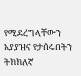የሚደረግላቸውን አያያዝና የታሰሩበትን ትክክለኛ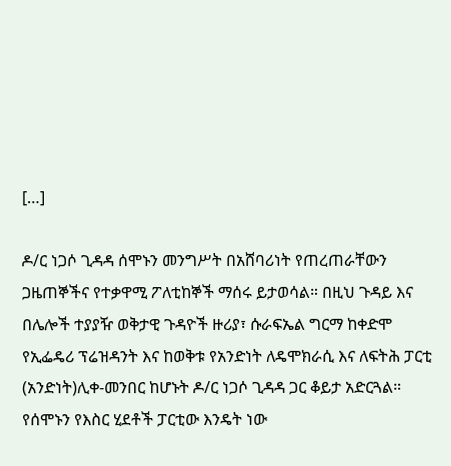[…]

ዶ/ር ነጋሶ ጊዳዳ ሰሞኑን መንግሥት በአሸባሪነት የጠረጠራቸውን ጋዜጠኞችና የተቃዋሚ ፖለቲከኞች ማሰሩ ይታወሳል። በዚህ ጉዳይ እና በሌሎች ተያያዥ ወቅታዊ ጉዳዮች ዙሪያ፣ ሱራፍኤል ግርማ ከቀድሞ የኢፌዴሪ ፕሬዝዳንት እና ከወቅቱ የአንድነት ለዴሞክራሲ እና ለፍትሕ ፓርቲ (አንድነት)ሊቀ-መንበር ከሆኑት ዶ/ር ነጋሶ ጊዳዳ ጋር ቆይታ አድርጓል።
የሰሞኑን የእስር ሂደቶች ፓርቲው እንዴት ነው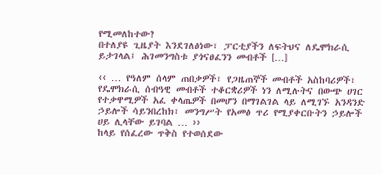የሚመለከተው?
በተለያዩ ጊዜያት እንደገለፅነው፣ ፓርቲያችን ለፍትህና ለዴሞክራሲ ይታገላል፤ ሕገመንግስቱ ያጎናፀፈንን መብቶች […]

‹‹ … የዓለም ሰላም ጠበቃዎች፣ የጋዜጠኞች መብቶች አስከባሪዎች፣ የዴሞክራሲ ሰብዓዊ መብቶች ተቆርቋሪዎች ነን ለሚሉትና በውጭ ሀገር የተቃዋሚዎች አፈ ቀላጤዎች በመሆን በማገልገል ላይ ለሚገኙ አንዳንድ ኃይሎች ሳይንበረከክ፣ መንግሥት የአመፅ ጥሪ የሚያቀርቡትን ኃይሎች ሀይ ሊላቸው ይገባል … ››
ከላይ የሰፈረው ጥቅስ የተወሰደው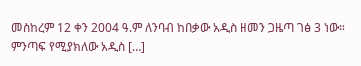መስከረም 12 ቀን 2004 ዓ.ም ለንባብ ከበቃው አዲስ ዘመን ጋዜጣ ገፅ 3 ነው። ምንጣፍ የሚያክለው አዲስ […]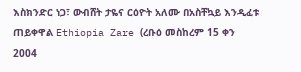እስክንድር ነጋ፣ ውብሸት ታዬና ርዕዮት አለሙ በአስቸኳይ እንዲፈቱ ጠይቀዋል Ethiopia Zare (ረቡዕ መስከረም 15 ቀን 2004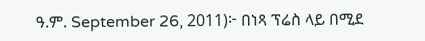ዓ.ም. September 26, 2011)፦ በነጻ ፕሬስ ላይ በሚደ